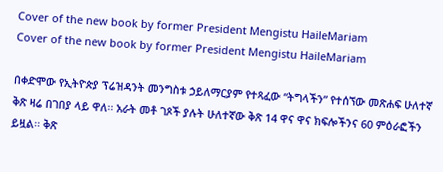Cover of the new book by former President Mengistu HaileMariam
Cover of the new book by former President Mengistu HaileMariam

በቀድሞው የኢትዮጵያ ፕሬዝዳንት መንግስቱ ኃይለማርያም የተጻፈው “ትግላችን” የተሰኘው መጽሐፍ ሁለተኛ ቅጽ ዛሬ በገበያ ላይ ዋለ፡፡ አራት መቶ ገጾች ያሉት ሁለተኛው ቅጽ 14 ዋና ዋና ክፍሎችንና 60 ምዕራፎችን ይዟል፡፡ ቅጽ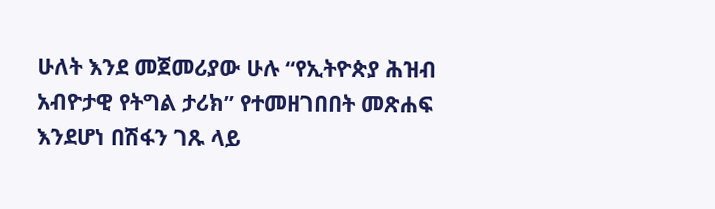ሁለት እንደ መጀመሪያው ሁሉ “የኢትዮጵያ ሕዝብ አብዮታዊ የትግል ታሪክ” የተመዘገበበት መጽሐፍ እንደሆነ በሽፋን ገጹ ላይ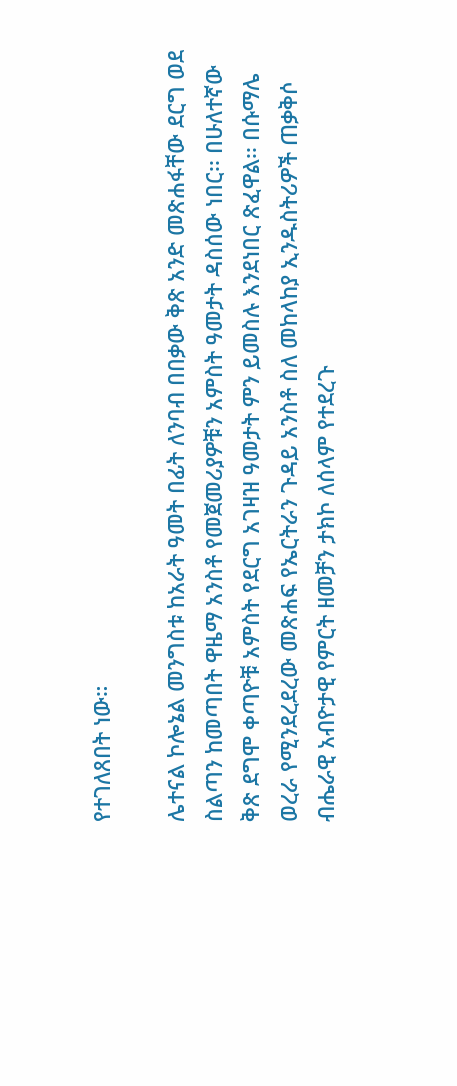የተገለጸበት ነው።

ሌተናል ኮሎኔል መንግስቱ ከአራት ዓመት በፊት ለንባብ በበቃው ቅጽ አንድ መጽሐፋቸው ደርግ ወደ ስልጣን ከመጣበት ዋዜማ አንስቶ የመጀመሪያዎቹን አምስት ዓመታት ዳስሰው ነበር፡፡ በሁለተኛው ቅጽ ደግሞ ቀጣዮቹ አምስት የደርግ አገዛዝ ዓመታት ምን ይመስሉ እንደነበር ጽፈዋል፡፡ በሱማሌ ወረራ የሚንደረደረው መጽሐፍ የኤርትራን ጉዳይ አንስቶ ስለ መከላከያ ኢንዱስትሪዎች ጠቃቅሶ ብሔራዊ አብዮታዊ የምርት ዘመቻን ታክኮ ለሰላም የተደረጉ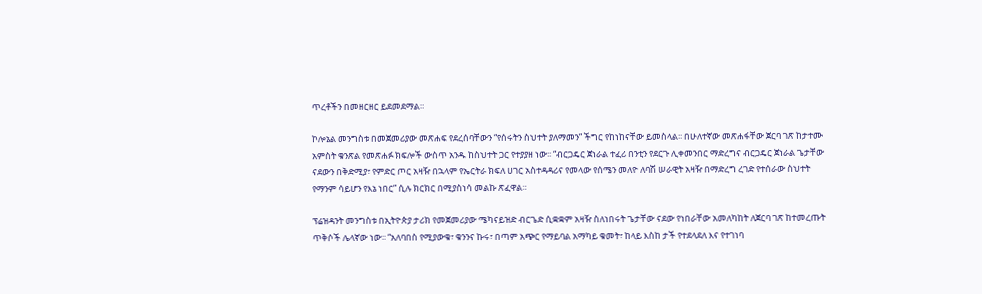ጥረቶችን በመዘርዘር ይደመደማል።

ኮሎኔል መንግስቱ በመጀመሪያው መጽሐፍ የደረሰባቸውን “የሰሩትን ስህተት ያለማመን” ችግር የከነከናቸው ይመስላል፡፡ በሁለተኛው መጽሐፋቸው ጀርባ ገጽ ከታተሙ አምስት ቁንጽል የመጽሐፉ ክፍሎች ውስጥ አንዱ ከስህተት ጋር የተያያዘ ነው፡፡ “ብርጋዴር ጀነራል ተፈሪ በንቲን የደርጉ ሊቀመንበር ማድረግና ብርጋዴር ጀነራል ጌታቸው ናደውን በቅድሚያ፣ የምድር ጦር አዛዥ በኋላም የኤርትራ ክፍለ ሀገር አስተዳዳሪና የመላው የሰሜን መለዮ ለባሽ ሠራዊት አዛዥ በማድረግ ረገድ የተሰራው ስህተት የማንም ሳይሆን የእኔ ነበር” ሲሉ ክርክር በሚያስነሳ መልኩ ጽፈዋል።

ፕሬዝዳንት መንግስቱ በኢትዮጵያ ታሪክ የመጀመሪያው ሜካናይዝድ ብርጌድ ሲቋቋም አዛዥ ስለነበሩት ጌታቸው ናደው የነበራቸው አመለካከት ለጀርባ ገጽ ከተመረጡት ጥቅሶች ሌላኛው ነው፡፡ “አለባበስ የሚያውቁ፣ ቁንንና ኩሩ፣ በጣም አጭር የማይባል አማካይ ቁመት፣ ከላይ እስከ ታች የተደላደለ እና የተገነባ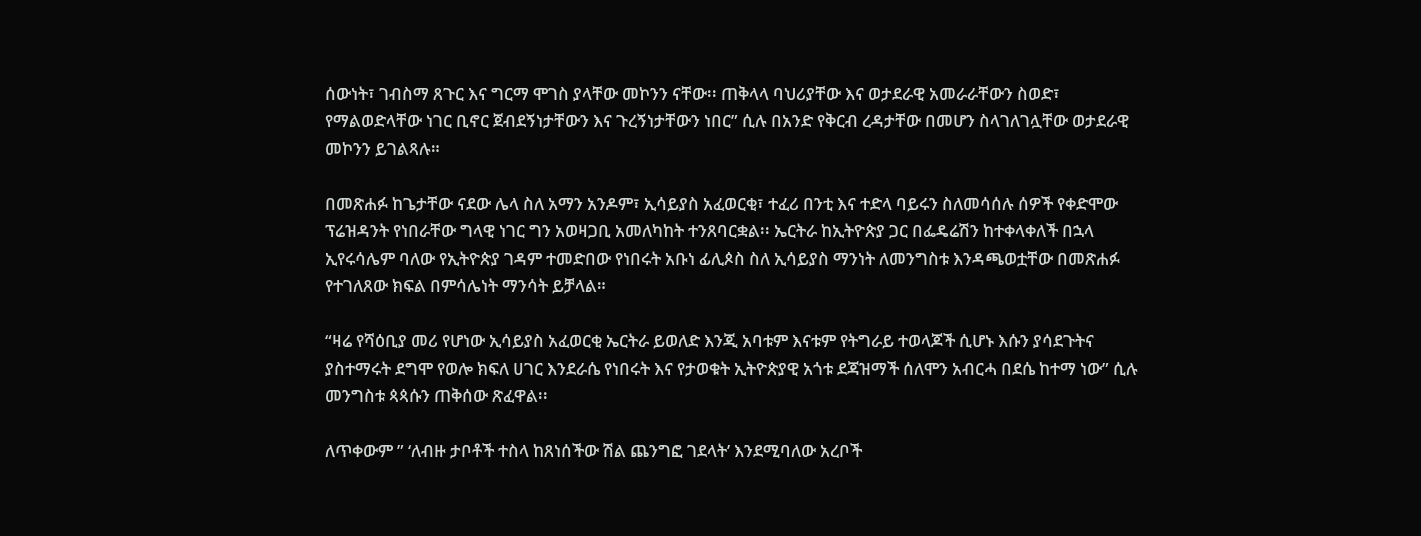ሰውነት፣ ገብስማ ጸጉር እና ግርማ ሞገስ ያላቸው መኮንን ናቸው፡፡ ጠቅላላ ባህሪያቸው እና ወታደራዊ አመራራቸውን ስወድ፣ የማልወድላቸው ነገር ቢኖር ጀብደኝነታቸውን እና ጉረኝነታቸውን ነበር” ሲሉ በአንድ የቅርብ ረዳታቸው በመሆን ስላገለገሏቸው ወታደራዊ መኮንን ይገልጻሉ።

በመጽሐፉ ከጌታቸው ናደው ሌላ ስለ አማን አንዶም፣ ኢሳይያስ አፈወርቂ፣ ተፈሪ በንቲ እና ተድላ ባይሩን ስለመሳሰሉ ሰዎች የቀድሞው ፕሬዝዳንት የነበራቸው ግላዊ ነገር ግን አወዛጋቢ አመለካከት ተንጸባርቋል፡፡ ኤርትራ ከኢትዮጵያ ጋር በፌዴሬሽን ከተቀላቀለች በኋላ ኢየሩሳሌም ባለው የኢትዮጵያ ገዳም ተመድበው የነበሩት አቡነ ፊሊጶስ ስለ ኢሳይያስ ማንነት ለመንግስቱ እንዳጫወቷቸው በመጽሐፉ የተገለጸው ክፍል በምሳሌነት ማንሳት ይቻላል።

“ዛሬ የሻዕቢያ መሪ የሆነው ኢሳይያስ አፈወርቂ ኤርትራ ይወለድ እንጂ አባቱም እናቱም የትግራይ ተወላጆች ሲሆኑ እሱን ያሳደጉትና ያስተማሩት ደግሞ የወሎ ክፍለ ሀገር እንደራሴ የነበሩት እና የታወቁት ኢትዮጵያዊ አጎቱ ደጃዝማች ሰለሞን አብርሓ በደሴ ከተማ ነው” ሲሉ መንግስቱ ጳጳሱን ጠቅሰው ጽፈዋል፡፡

ለጥቀውም ” ‘ለብዙ ታቦቶች ተስላ ከጸነሰችው ሽል ጨንግፎ ገደላት’ እንደሚባለው አረቦች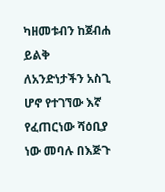ካዘመቱብን ከጀብሐ ይልቅ ለአንድነታችን አስጊ ሆኖ የተገኘው እኛ የፈጠርነው ሻዕቢያ ነው መባሉ በእጅጉ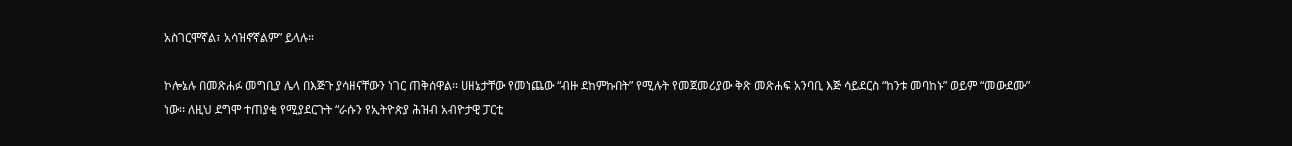አስገርሞኛል፣ አሳዝኖኛልም” ይላሉ።

ኮሎኔሉ በመጽሐፉ መግቢያ ሌላ በእጅጉ ያሳዘናቸውን ነገር ጠቅሰዋል፡፡ ሀዘኔታቸው የመነጨው “ብዙ ደከምኩበት” የሚሉት የመጀመሪያው ቅጽ መጽሐፍ አንባቢ እጅ ሳይደርስ “ከንቱ መባከኑ” ወይም “መውደሙ” ነው፡፡ ለዚህ ደግሞ ተጠያቂ የሚያደርጉት “ራሱን የኢትዮጵያ ሕዝብ አብዮታዊ ፓርቲ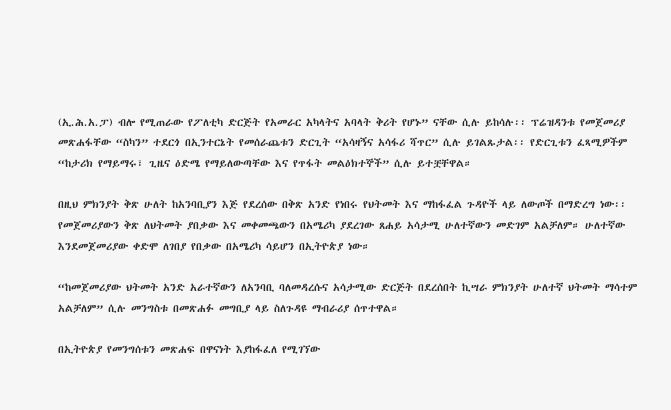(ኢ.ሕ.አ.ፓ) ብሎ የሚጠራው የፖለቲካ ድርጅት የአመራር አካላትና አባላት ቅሪት የሆኑ” ናቸው ሲሉ ይከሳሉ፡፡ ፕሬዝዳንቱ የመጀመሪያ መጽሐፋቸው “ስካን” ተደርጎ በኢንተርኔት የመሰራጨቱን ድርጊት “አሳዛኝና አሳፋሪ ሻጥር” ሲሉ ይገልጹታል፡፡ የድርጊቱን ፈጻሚዎችም “ከታሪክ የማይማሩ፣ ጊዜና ዕድሜ የማይለውጣቸው እና የጥፋት መልዕክተኞች” ሲሉ ይተቿቸዋል።

በዚህ ምክንያት ቅጽ ሁለት ከአንባቢያን እጅ የደረሰው በቅጽ አንድ የነበሩ የህትመት እና ማከፋፈል ጉዳዮች ላይ ለውጦች በማድረግ ነው፡፡ የመጀመሪያውን ቅጽ ለህትመት ያበቃው እና መቀመጫውን በአሜሪካ ያደረገው ጸሐይ አሳታሚ ሁለተኛውን መድገም አልቻለም። ሁለተኛው እንደመጀመሪያው ቀድሞ ለገበያ የበቃው በአሜሪካ ሳይሆን በኢትዮጵያ ነው።

“ከመጀመሪያው ህትመት አንድ አራተኛውን ለአንባቢ ባለመዳረሱና አሳታሚው ድርጅት በደረሰበት ኪሣራ ምክንያት ሁለተኛ ህትመት ማሳተም አልቻለም” ሲሉ መንግስቱ በመጽሐፉ መግቢያ ላይ ስለጉዳዩ ማብራሪያ ሰጥተዋል።

በኢትዮጵያ የመንግሰቱን መጽሐፍ በዋናነት እያከፋፈለ የሚገኘው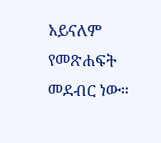አይናለም የመጽሐፍት መደብር ነው።